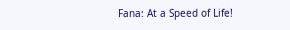Fana: At a Speed of Life!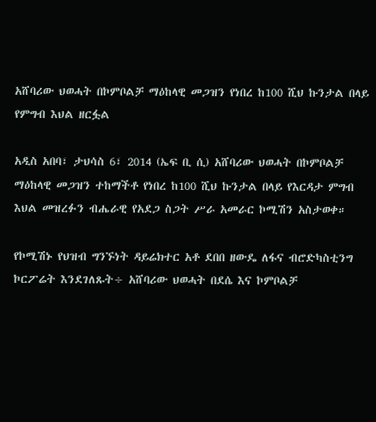አሸባሪው ህወሓት በኮምቦልቻ ማዕከላዊ መጋዝን የነበረ ከ100 ሺህ ኩንታል በላይ የምግብ እህል ዘርፏል

አዲስ አበባ፣ ታህሳስ 6፣ 2014 (ኤፍ ቢ ሲ) አሸባሪው ህወሓት በኮምቦልቻ ማዕከላዊ መጋዝን ተከማችቶ የነበረ ከ100 ሺህ ኩንታል በላይ የእርዳታ ምግብ እህል መዝረፉን ብሔራዊ የአደጋ ስጋት ሥራ አመራር ኮሚሽን አስታወቀ።

የኮሚሽኑ የህዝብ ግንኙነት ዳይሬክተር አቶ ደበበ ዘውዴ ለፋና ብሮድካስቲንግ ኮርፖሬት እንደገለጹት÷ አሸባሪው ህወሓት በደሴ እና ኮምቦልቻ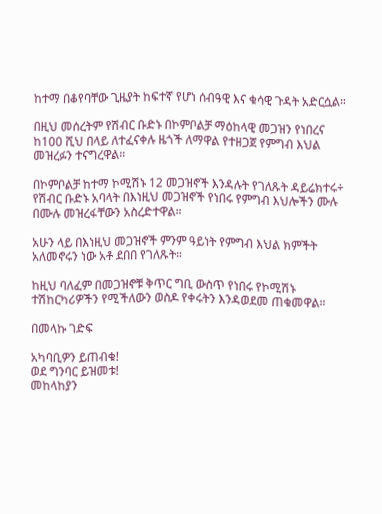ከተማ በቆየባቸው ጊዜያት ከፍተኛ የሆነ ሰብዓዊ እና ቁሳዊ ጉዳት አድርሷል።

በዚህ መሰረትም የሽብር ቡድኑ በኮምቦልቻ ማዕከላዊ መጋዝን የነበረና ከ100 ሺህ በላይ ለተፈናቀሉ ዜጎች ለማዋል የተዘጋጀ የምግብ እህል መዝረፉን ተናግረዋል።

በኮምቦልቻ ከተማ ኮሚሽኑ 12 መጋዝኖች እንዳሉት የገለጹት ዳይሬክተሩ÷ የሽብር ቡድኑ አባላት በእነዚህ መጋዝኖች የነበሩ የምግብ እህሎችን ሙሉ በሙሉ መዝረፋቸውን አስረድተዋል።

አሁን ላይ በእነዚህ መጋዝኖች ምንም ዓይነት የምግብ እህል ክምችት አለመኖሩን ነው አቶ ደበበ የገለጹት።

ከዚህ ባለፈም በመጋዝኖቹ ቅጥር ግቢ ውስጥ የነበሩ የኮሚሽኑ ተሽከርካሪዎችን የሚችለውን ወስዶ የቀሩትን እንዳወደመ ጠቁመዋል።

በመላኩ ገድፍ

አካባቢዎን ይጠብቁ!
ወደ ግንባር ይዝመቱ!
መከላከያን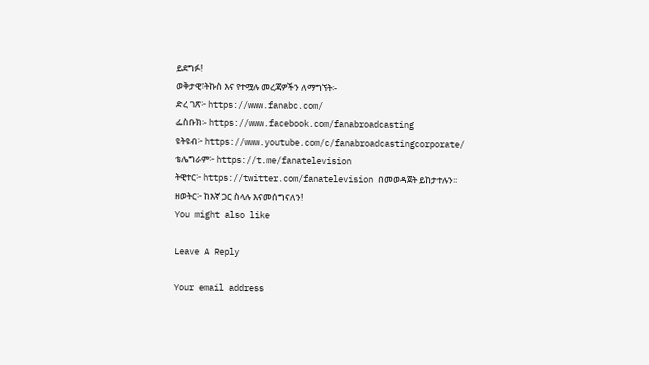ይደግፉ!
ወቅታዊ፣ትኩስ እና የተሟሉ መረጃዎችን ለማግኘት፡-
ድረ ገጽ፦ https://www.fanabc.com/
ፌስቡክ፡- https://www.facebook.com/fanabroadcasting
ዩትዩብ፦ https://www.youtube.com/c/fanabroadcastingcorporate/
ቴሌግራም፦ https://t.me/fanatelevision
ትዊተር፦ https://twitter.com/fanatelevision በመወዳጀት ይከታተሉን፡፡
ዘወትር፦ ከእኛ ጋር ስላሉ እናመሰግናለን!
You might also like

Leave A Reply

Your email address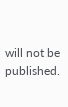will not be published.